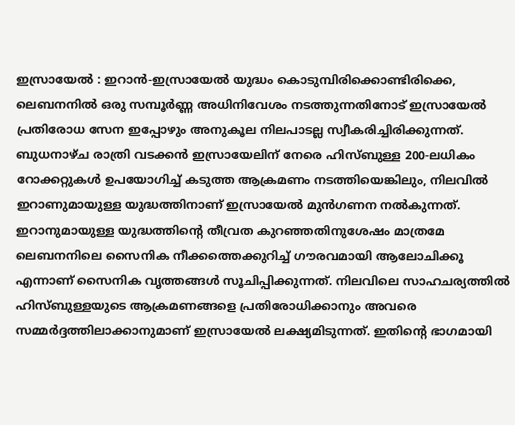ഇസ്രായേൽ : ഇറാൻ-ഇസ്രായേൽ യുദ്ധം കൊടുമ്പിരിക്കൊണ്ടിരിക്കെ, ലെബനനിൽ ഒരു സമ്പൂർണ്ണ അധിനിവേശം നടത്തുന്നതിനോട് ഇസ്രായേൽ പ്രതിരോധ സേന ഇപ്പോഴും അനുകൂല നിലപാടല്ല സ്വീകരിച്ചിരിക്കുന്നത്. ബുധനാഴ്ച രാത്രി വടക്കൻ ഇസ്രായേലിന് നേരെ ഹിസ്ബുള്ള 200-ലധികം റോക്കറ്റുകൾ ഉപയോഗിച്ച് കടുത്ത ആക്രമണം നടത്തിയെങ്കിലും, നിലവിൽ ഇറാണുമായുള്ള യുദ്ധത്തിനാണ് ഇസ്രായേൽ മുൻഗണന നൽകുന്നത്.
ഇറാനുമായുള്ള യുദ്ധത്തിന്റെ തീവ്രത കുറഞ്ഞതിനുശേഷം മാത്രമേ ലെബനനിലെ സൈനിക നീക്കത്തെക്കുറിച്ച് ഗൗരവമായി ആലോചിക്കൂ എന്നാണ് സൈനിക വൃത്തങ്ങൾ സൂചിപ്പിക്കുന്നത്. നിലവിലെ സാഹചര്യത്തിൽ ഹിസ്ബുള്ളയുടെ ആക്രമണങ്ങളെ പ്രതിരോധിക്കാനും അവരെ സമ്മർദ്ദത്തിലാക്കാനുമാണ് ഇസ്രായേൽ ലക്ഷ്യമിടുന്നത്. ഇതിന്റെ ഭാഗമായി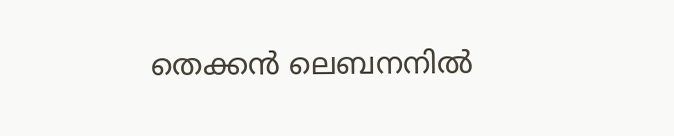തെക്കൻ ലെബനനിൽ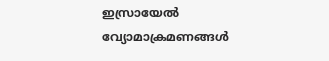ഇസ്രായേൽ വ്യോമാക്രമണങ്ങൾ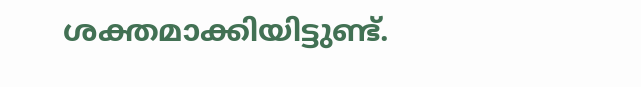ശക്തമാക്കിയിട്ടുണ്ട്.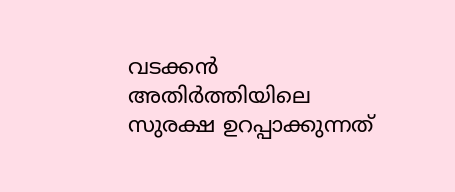വടക്കൻ അതിർത്തിയിലെ സുരക്ഷ ഉറപ്പാക്കുന്നത്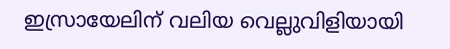ഇസ്രായേലിന് വലിയ വെല്ലുവിളിയായി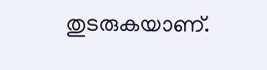തുടരുകയാണ്.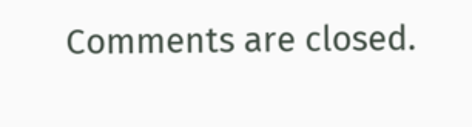Comments are closed.